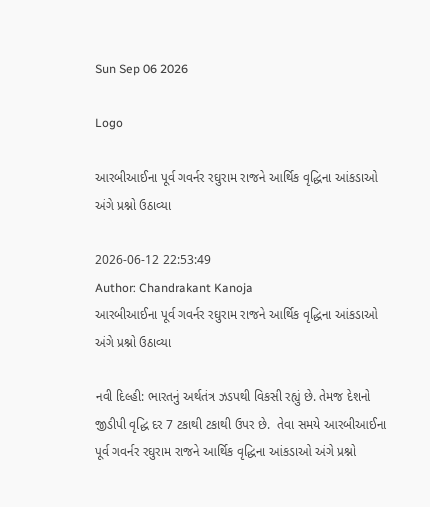Sun Sep 06 2026

Logo

આરબીઆઈના પૂર્વ ગવર્નર રઘુરામ રાજને આર્થિક વૃદ્ધિના આંકડાઓ અંગે પ્રશ્નો ઉઠાવ્યા

2026-06-12 22:53:49
Author: Chandrakant Kanoja
આરબીઆઈના પૂર્વ ગવર્નર રઘુરામ રાજને આર્થિક વૃદ્ધિના આંકડાઓ અંગે પ્રશ્નો ઉઠાવ્યા

નવી દિલ્હી: ભારતનું અર્થતંત્ર ઝડપથી વિકસી રહ્યું છે. તેમજ દેશનો જીડીપી વૃદ્ધિ દર 7 ટકાથી ટકાથી ઉપર છે.  તેવા સમયે આરબીઆઈના પૂર્વ ગવર્નર રઘુરામ રાજને આર્થિક વૃદ્ધિના આંકડાઓ અંગે પ્રશ્નો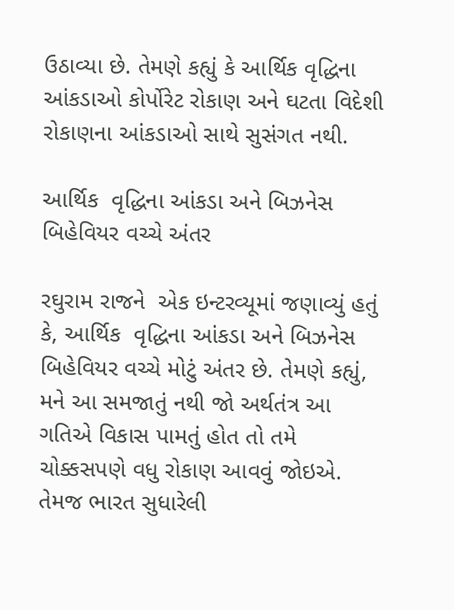ઉઠાવ્યા છે. તેમણે કહ્યું કે આર્થિક વૃદ્ધિના આંકડાઓ કોર્પોરેટ રોકાણ અને ઘટતા વિદેશી રોકાણના આંકડાઓ સાથે સુસંગત નથી.

આર્થિક  વૃદ્ધિના આંકડા અને બિઝનેસ બિહેવિયર વચ્ચે અંતર

રઘુરામ રાજને  એક ઇન્ટરવ્યૂમાં જણાવ્યું હતું કે, આર્થિક  વૃદ્ધિના આંકડા અને બિઝનેસ બિહેવિયર વચ્ચે મોટું અંતર છે. તેમણે કહ્યું, મને આ સમજાતું નથી જો અર્થતંત્ર આ ગતિએ વિકાસ પામતું હોત તો તમે ચોક્કસપણે વધુ રોકાણ આવવું જોઇએ. તેમજ ભારત સુધારેલી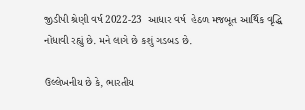જીડીપી શ્રેણી વર્ષ 2022-23  આધાર વર્ષ  હેઠળ મજબૂત આર્થિક વૃદ્ધિ નોંધાવી રહ્યું છે. મને લાગે છે કશું ગડબડ છે.

ઉલ્લેખનીય છે કે, ભારતીય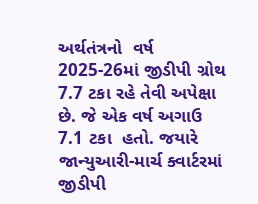અર્થતંત્રનો  વર્ષ 2025-26માં જીડીપી ગ્રોથ 7.7 ટકા રહે તેવી અપેક્ષા છે. જે એક વર્ષ અગાઉ 7.1 ટકા  હતો. જયારે  જાન્યુઆરી-માર્ચ ક્વાર્ટરમાં જીડીપી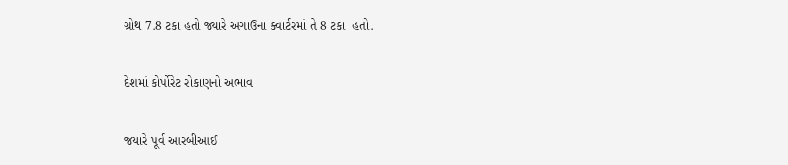ગ્રોથ 7.8 ટકા હતો જ્યારે અગાઉના ક્વાર્ટરમાં તે 8 ટકા  હતો.

દેશમાં કોર્પોરેટ રોકાણનો અભાવ

જયારે પૂર્વ આરબીઆઈ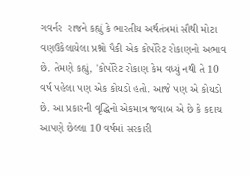ગવર્નર  રાજને કહ્યું કે ભારતીય અર્થતંત્રમાં સૌથી મોટા વણઉકેલાયેલા પ્રશ્નો પૈકી એક કોર્પોરેટ રોકાણનો અભાવ છે. તેમણે કહ્યું, 'કોર્પોરેટ રોકાણ કેમ વધ્યું નથી તે 10 વર્ષ પહેલા પણ એક કોયડો હતો. આજે પણ એ કોયડો છે. આ પ્રકારની વૃદ્ધિનો એકમાત્ર જવાબ એ છે કે કદાચ આપણે છેલ્લા 10 વર્ષમાં સરકારી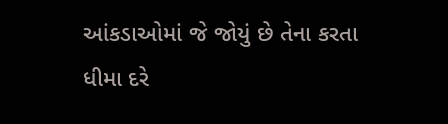આંકડાઓમાં જે જોયું છે તેના કરતા ધીમા દરે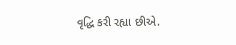વૃદ્ધિ કરી રહ્યા છીએ.